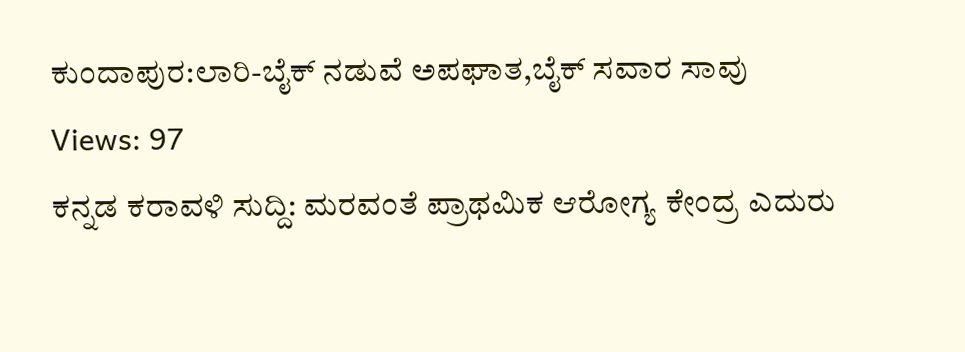ಕುಂದಾಪುರ:ಲಾರಿ-ಬೈಕ್ ನಡುವೆ ಅಪಘಾತ,ಬೈಕ್ ಸವಾರ ಸಾವು
Views: 97
ಕನ್ನಡ ಕರಾವಳಿ ಸುದ್ದಿ: ಮರವಂತೆ ಪ್ರಾಥಮಿಕ ಆರೋಗ್ಯ ಕೇಂದ್ರ ಎದುರು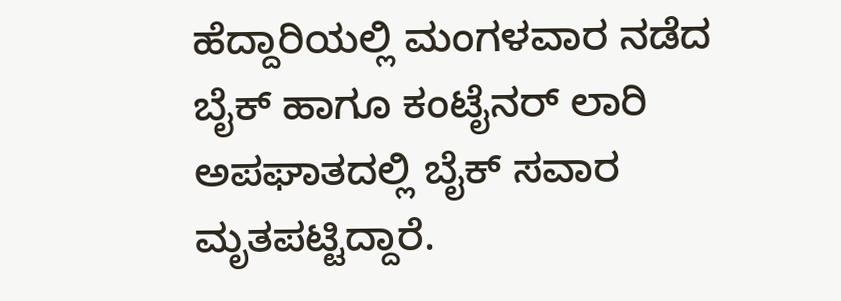ಹೆದ್ದಾರಿಯಲ್ಲಿ ಮಂಗಳವಾರ ನಡೆದ ಬೈಕ್ ಹಾಗೂ ಕಂಟೈನರ್ ಲಾರಿ ಅಪಘಾತದಲ್ಲಿ ಬೈಕ್ ಸವಾರ ಮೃತಪಟ್ಟಿದ್ದಾರೆ.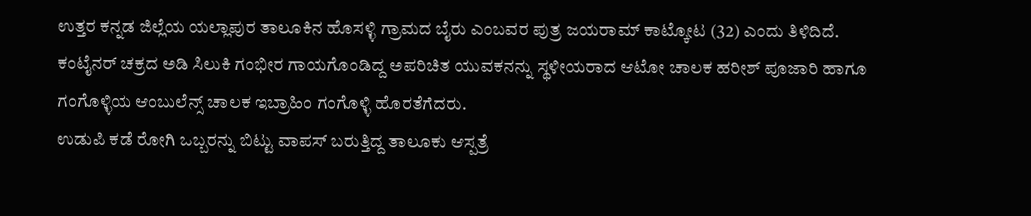ಉತ್ತರ ಕನ್ನಡ ಜಿಲ್ಲೆಯ ಯಲ್ಲಾಪುರ ತಾಲೂಕಿನ ಹೊಸಳ್ಳಿ ಗ್ರಾಮದ ಬೈರು ಎಂಬವರ ಪುತ್ರ ಜಯರಾಮ್ ಕಾಟ್ಕೋಟ (32) ಎಂದು ತಿಳಿದಿದೆ.
ಕಂಟೈನರ್ ಚಕ್ರದ ಅಡಿ ಸಿಲುಕಿ ಗಂಭೀರ ಗಾಯಗೊಂಡಿದ್ದ ಅಪರಿಚಿತ ಯುವಕನನ್ನು ಸ್ಥಳೀಯರಾದ ಆಟೋ ಚಾಲಕ ಹರೀಶ್ ಪೂಜಾರಿ ಹಾಗೂ ಗಂಗೊಳ್ಳಿಯ ಆಂಬುಲೆನ್ಸ್ ಚಾಲಕ ಇಬ್ರಾಹಿಂ ಗಂಗೊಳ್ಳಿ ಹೊರತೆಗೆದರು.
ಉಡುಪಿ ಕಡೆ ರೋಗಿ ಒಬ್ಬರನ್ನು ಬಿಟ್ಟು ವಾಪಸ್ ಬರುತ್ತಿದ್ದ ತಾಲೂಕು ಆಸ್ಪತ್ರೆ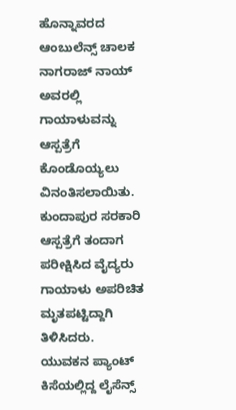ಹೊನ್ನಾವರದ ಆಂಬುಲೆನ್ಸ್ ಚಾಲಕ ನಾಗರಾಜ್ ನಾಯ್ ಅವರಲ್ಲಿ ಗಾಯಾಳುವನ್ನು ಆಸ್ಪತ್ರೆಗೆ ಕೊಂಡೊಯ್ಯಲು ವಿನಂತಿಸಲಾಯಿತು. ಕುಂದಾಪುರ ಸರಕಾರಿ ಆಸ್ಪತ್ರೆಗೆ ತಂದಾಗ ಪರೀಕ್ಷಿಸಿದ ವೈದ್ಯರು ಗಾಯಾಳು ಅಪರಿಚಿತ ಮೃತಪಟ್ಟಿದ್ದಾಗಿ ತಿಳಿಸಿದರು.
ಯುವಕನ ಪ್ಯಾಂಟ್ ಕಿಸೆಯಲ್ಲಿದ್ದ ಲೈಸೆನ್ಸ್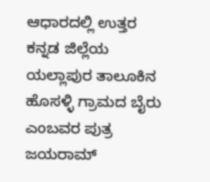ಆಧಾರದಲ್ಲಿ ಉತ್ತರ ಕನ್ನಡ ಜಿಲ್ಲೆಯ ಯಲ್ಲಾಪುರ ತಾಲೂಕಿನ ಹೊಸಳ್ಳಿ ಗ್ರಾಮದ ಬೈರು ಎಂಬವರ ಪುತ್ರ ಜಯರಾಮ್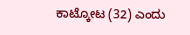ಕಾಟ್ಕೋಟ (32) ಎಂದು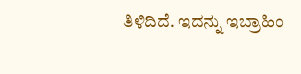ತಿಳಿದಿದೆ. ಇದನ್ನು ಇಬ್ರಾಹಿಂ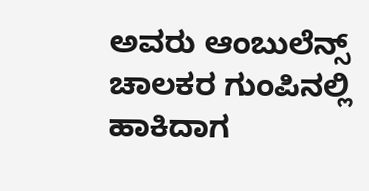ಅವರು ಆಂಬುಲೆನ್ಸ್ ಚಾಲಕರ ಗುಂಪಿನಲ್ಲಿ ಹಾಕಿದಾಗ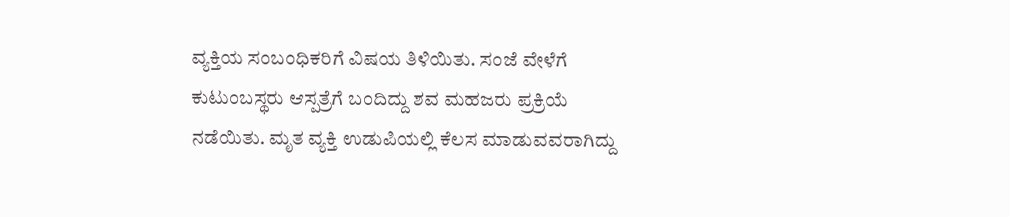ವ್ಯಕ್ತಿಯ ಸಂಬಂಧಿಕರಿಗೆ ವಿಷಯ ತಿಳಿಯಿತು. ಸಂಜೆ ವೇಳೆಗೆ ಕುಟುಂಬಸ್ಥರು ಆಸ್ಪತ್ರೆಗೆ ಬಂದಿದ್ದು ಶವ ಮಹಜರು ಪ್ರಕ್ರಿಯೆ ನಡೆಯಿತು. ಮೃತ ವ್ಯಕ್ತಿ ಉಡುಪಿಯಲ್ಲಿ ಕೆಲಸ ಮಾಡುವವರಾಗಿದ್ದು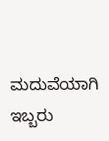ಮದುವೆಯಾಗಿ ಇಬ್ಬರು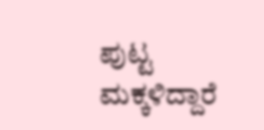ಪುಟ್ಟ ಮಕ್ಕಳಿದ್ದಾರೆ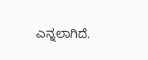ಎನ್ನಲಾಗಿದೆ.